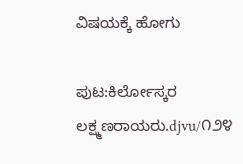ವಿಷಯಕ್ಕೆ ಹೋಗು

ಪುಟ:ಕಿರ್ಲೋಸ್ಕರ ಲಕ್ಷ್ಮಣರಾಯರು.djvu/೧೨೪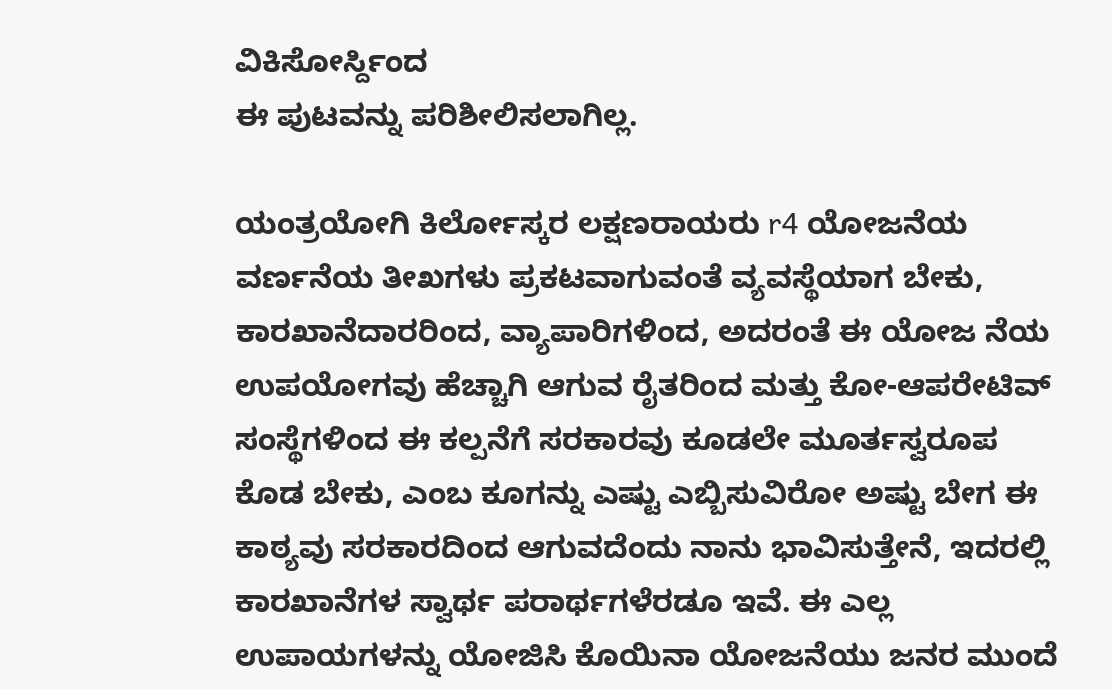ವಿಕಿಸೋರ್ಸ್ದಿಂದ
ಈ ಪುಟವನ್ನು ಪರಿಶೀಲಿಸಲಾಗಿಲ್ಲ.

ಯಂತ್ರಯೋಗಿ ಕಿರ್ಲೋಸ್ಕರ ಲಕ್ಷಣರಾಯರು r4 ಯೋಜನೆಯ ವರ್ಣನೆಯ ತೀಖಗಳು ಪ್ರಕಟವಾಗುವಂತೆ ವ್ಯವಸ್ಥೆಯಾಗ ಬೇಕು, ಕಾರಖಾನೆದಾರರಿಂದ, ವ್ಯಾಪಾರಿಗಳಿಂದ, ಅದರಂತೆ ಈ ಯೋಜ ನೆಯ ಉಪಯೋಗವು ಹೆಚ್ಚಾಗಿ ಆಗುವ ರೈತರಿಂದ ಮತ್ತು ಕೋ-ಆಪರೇಟಿವ್ ಸಂಸ್ಥೆಗಳಿಂದ ಈ ಕಲ್ಪನೆಗೆ ಸರಕಾರವು ಕೂಡಲೇ ಮೂರ್ತಸ್ವರೂಪ ಕೊಡ ಬೇಕು, ಎಂಬ ಕೂಗನ್ನು ಎಷ್ಟು ಎಬ್ಬಿಸುವಿರೋ ಅಷ್ಟು ಬೇಗ ಈ ಕಾಠ್ಯವು ಸರಕಾರದಿಂದ ಆಗುವದೆಂದು ನಾನು ಭಾವಿಸುತ್ತೇನೆ, ಇದರಲ್ಲಿ ಕಾರಖಾನೆಗಳ ಸ್ವಾರ್ಥ ಪರಾರ್ಥಗಳೆರಡೂ ಇವೆ. ಈ ಎಲ್ಲ ಉಪಾಯಗಳನ್ನು ಯೋಜಿಸಿ ಕೊಯಿನಾ ಯೋಜನೆಯು ಜನರ ಮುಂದೆ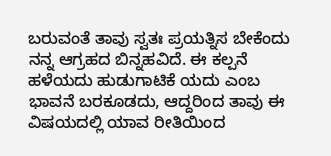ಬರುವಂತೆ ತಾವು ಸ್ವತಃ ಪ್ರಯತ್ನಿಸ ಬೇಕೆಂದು ನನ್ನ ಆಗ್ರಹದ ಬಿನ್ನಹವಿದೆ. ಈ ಕಲ್ಪನೆ ಹಳೆಯದು ಹುಡುಗಾಟಿಕೆ ಯದು ಎಂಬ ಭಾವನೆ ಬರಕೂಡದು, ಆದ್ದರಿಂದ ತಾವು ಈ ವಿಷಯದಲ್ಲಿ ಯಾವ ರೀತಿಯಿಂದ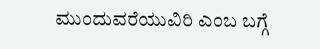ಮುಂದುವರೆಯುವಿರಿ ಎಂಬ ಬಗ್ಗೆ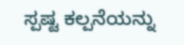ಸ್ಪಷ್ಟ ಕಲ್ಪನೆಯನ್ನು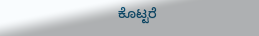ಕೊಟ್ಟರೆ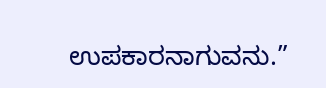ಉಪಕಾರನಾಗುವನು.”